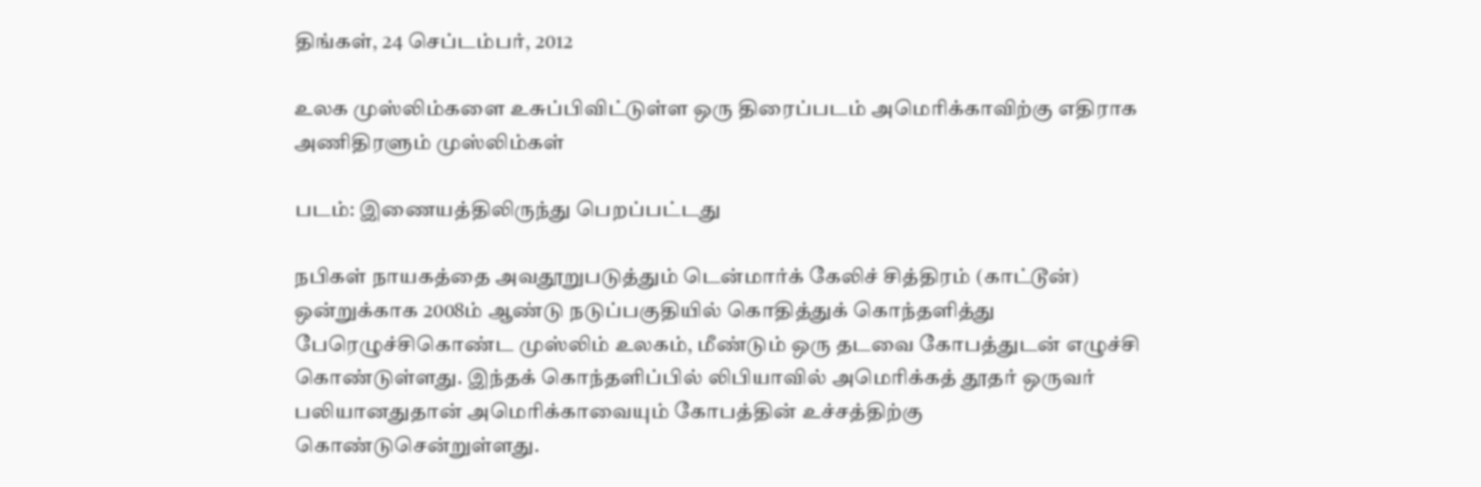திங்கள், 24 செப்டம்பர், 2012

உலக முஸ்லிம்களை உசுப்பிவிட்டுள்ள ஒரு திரைப்படம் அமெரிக்காவிற்கு எதிராக அணிதிரளும் முஸ்லிம்கள்

படம்: இணையத்திலிருந்து பெறப்பட்டது

நபிகள் நாயகத்தை அவதூறுபடுத்தும் டென்மார்க் கேலிச் சித்திரம் (காட்டூன்) ஒன்றுக்காக 2008ம் ஆண்டு நடுப்பகுதியில் கொதித்துக் கொந்தளித்து பேரெழுச்சிகொண்ட முஸ்லிம் உலகம், மீண்டும் ஒரு தடவை கோபத்துடன் எழுச்சி கொண்டுள்ளது. இந்தக் கொந்தளிப்பில் லிபியாவில் அமெரிக்கத் தூதர் ஒருவர் பலியானதுதான் அமெரிக்காவையும் கோபத்தின் உச்சத்திற்கு கொண்டுசென்றுள்ளது.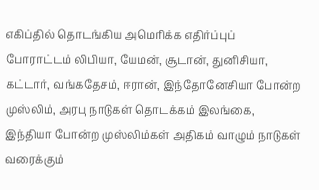எகிப்தில் தொடங்கிய அமெரிக்க எதிர்ப்புப் போராட்டம் லிபியா, யேமன், சூடான், துனிசியா, கட்டார், வங்கதேசம், ஈரான், இந்தோனேசியா போன்ற முஸ்லிம், அரபு நாடுகள் தொடக்கம் இலங்கை, இந்தியா போன்ற முஸ்லிம்கள் அதிகம் வாழும் நாடுகள் வரைக்கும்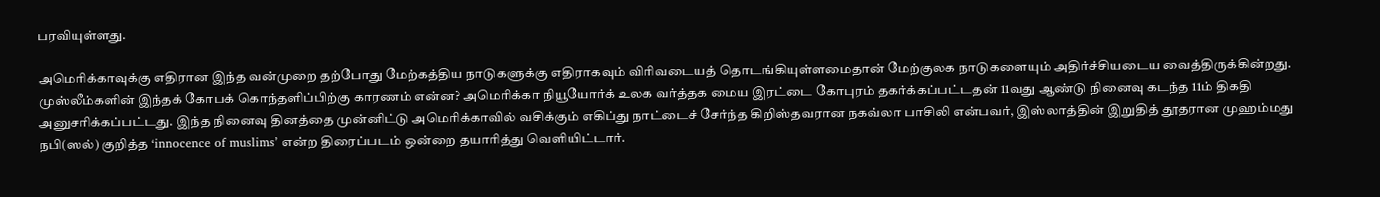பரவியுள்ளது.

அமெரிக்காவுக்கு எதிரான இந்த வன்முறை தற்போது மேற்கத்திய நாடுகளுக்கு எதிராகவும் விரிவடையத் தொடங்கியுள்ளமைதான் மேற்குலக நாடுகளையும் அதிர்ச்சியடைய வைத்திருக்கின்றது. முஸ்லீம்களின் இந்தக் கோபக் கொந்தளிப்பிற்கு காரணம் என்ன? அமெரிக்கா நியூயோர்க் உலக வர்த்தக மைய இரட்டை கோபுரம் தகர்க்கப்பட்டதன் 11வது ஆண்டு நினைவு கடந்த 11ம் திகதி அனுசரிக்கப்பட்டது. இந்த நினைவு தினத்தை முன்னிட்டு அமெரிக்காவில் வசிக்கும் எகிப்து நாட்டைச் சேர்ந்த கிறிஸ்தவரான நகவ்லா பாசிலி என்பவர், இஸ்லாத்தின் இறுதித் தூதரான முஹம்மது நபி(ஸல்) குறித்த ‘innocence of muslims’ என்ற திரைப்படம் ஒன்றை தயாரித்து வெளியிட்டார்.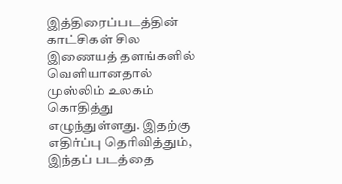இத்திரைப்படத்தின் காட்சிகள் சில இணையத் தளங்களில் வெளியானதால் முஸ்லிம் உலகம் கொதித்து எழுந்துள்ளது. இதற்கு எதிர்ப்பு தெரிவித்தும், இந்தப் படத்தை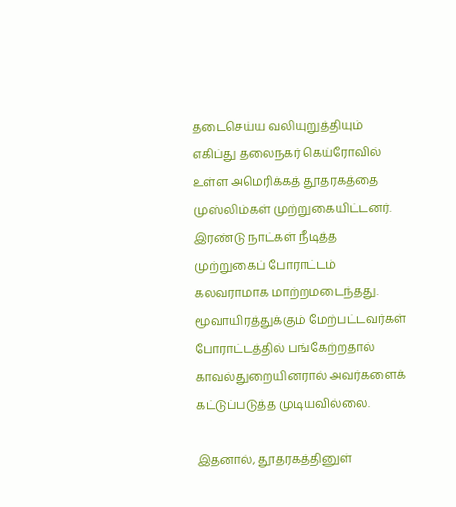தடைசெய்ய வலியுறுத்தியும் எகிப்து தலைநகர் கெய்ரோவில் உள்ள அமெரிக்கத் தூதரகத்தை முஸ்லிம்கள் முற்றுகையிட்டனர். இரண்டு நாட்கள் நீடித்த முற்றுகைப் போராட்டம் கலவராமாக மாற்றமடைந்தது. மூவாயிரத்துக்கும் மேற்பட்டவர்கள் போராட்டத்தில் பங்கேற்றதால் காவல்துறையினரால் அவர்களைக் கட்டுப்படுத்த முடியவில்லை.

இதனால், தூதரகத்தினுள்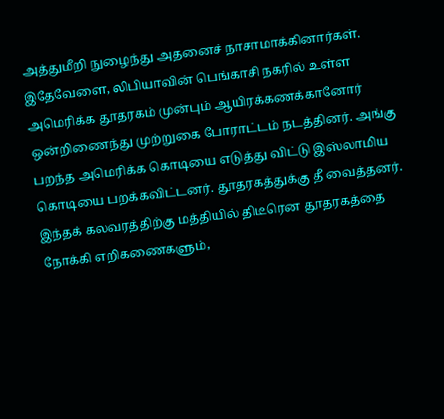அத்துமீறி நுழைந்து அதனைச் நாசாமாக்கினார்கள். இதேவேளை, லிபியாவின் பெங்காசி நகரில் உள்ள அமெரிக்க தூதரகம் முன்பும் ஆயிரக்கணக்கானோர் ஒன்றிணைந்து முற்றுகை போராட்டம் நடத்தினர். அங்கு பறந்த அமெரிக்க கொடியை எடுத்து விட்டு இஸ்லாமிய கொடியை பறக்கவிட்டனர். தூதரகத்துக்கு தீ வைத்தனர். இந்தக் கலவரத்திற்கு மத்தியில் திடீரென தூதரகத்தை நோக்கி எறிகணைகளும்,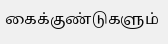கைக்குண்டுகளும்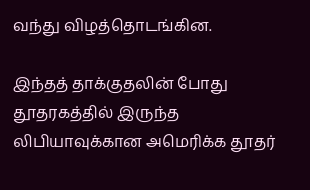வந்து விழத்தொடங்கின.

இந்தத் தாக்குதலின் போது தூதரகத்தில் இருந்த லிபியாவுக்கான அமெரிக்க தூதர்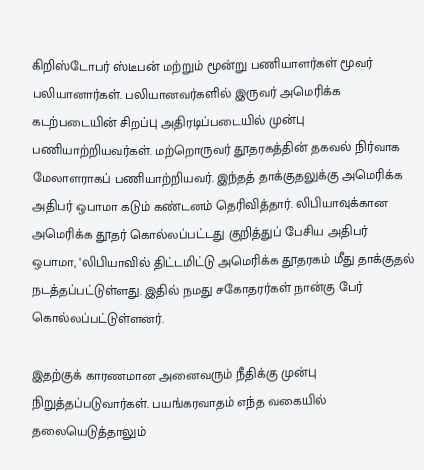கிறிஸ்டோபர் ஸ்டீபன் மற்றும் மூன்று பணியாளர்கள் மூவர் பலியானார்கள். பலியானவர்களில் இருவர் அமெரிக்க கடற்படையின் சிறப்பு அதிரடிப்படையில் முன்பு பணியாற்றியவர்கள். மற்றொருவர் தூதரகத்தின் தகவல் நிர்வாக மேலாளராகப் பணியாற்றியவர். இந்தத் தாக்குதலுக்கு அமெரிக்க அதிபர் ஒபாமா கடும் கண்டனம் தெரிவித்தார். லிபியாவுக்கான அமெரிக்க தூதர் கொல்லப்பட்டது குறித்துப் பேசிய அதிபர் ஒபாமா, ‘லிபியாவில் திட்டமிட்டு அமெரிக்க தூதரகம் மீது தாக்குதல் நடத்தப்பட்டுள்ளது. இதில் நமது சகோதரர்கள் நான்கு பேர் கொல்லப்பட்டுள்ளனர்.

இதற்குக் காரணமான அனைவரும் நீதிக்கு முன்பு நிறுத்தப்படுவார்கள். பயங்கரவாதம் எந்த வகையில் தலையெடுத்தாலும்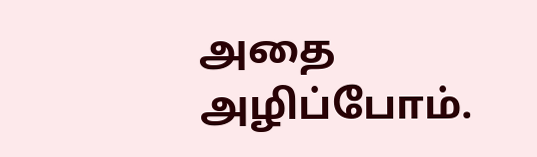அதை அழிப்போம்.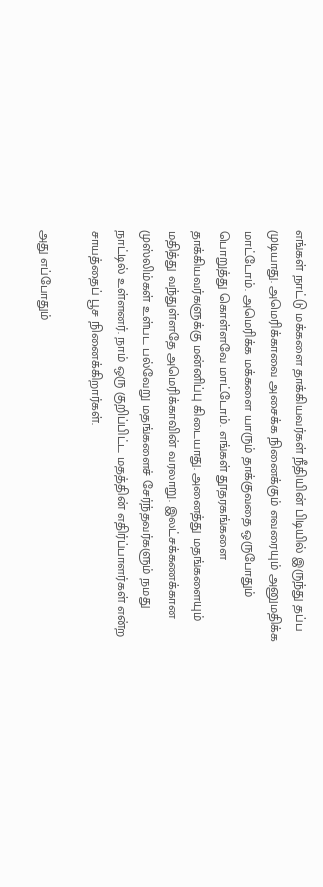எங்கள் நாட்டு மக்களை தாக்கியவர்கள் நீதியின் பிடியில் இருந்து தப்ப முடியாது. அமெரிக்காவை அசைக்க நினைக்கும் எவரையும் அனுமதிக்க மாட்டோம். அமெரிக்க மக்களை யாரும் தாக்குவதை ஒருபோதும் பொறுத்து கொள்ளவே மாட்டோம். எங்கள் தூதரகங்களை தாக்கியவர்களுக்கு மன்னிப்பு கிடையாது. அனைத்து மதங்களையும் மதித்து வந்துள்ளதே அமெரிக்காவின் வரலாறு. இலட்சக்கணக்கான முஸ்லிம்கள் உள்பட பல்வேறு மதங்களைச் சேர்ந்தவர்களும் நமது நாட்டில் உள்ளனர். நாம் ஒரு குறிப்பிட்ட மதத்தின் எதிர்ப்பாளர்கள் என்ற சாயத்தைப் பூச நினைக்கிறார்கள்.

அது எப்போதும்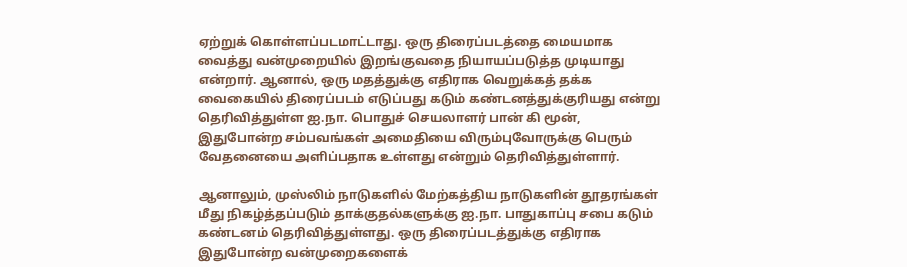ஏற்றுக் கொள்ளப்படமாட்டாது. ஒரு திரைப்படத்தை மையமாக வைத்து வன்முறையில் இறங்குவதை நியாயப்படுத்த முடியாது என்றார். ஆனால், ஒரு மதத்துக்கு எதிராக வெறுக்கத் தக்க
வைகையில் திரைப்படம் எடுப்பது கடும் கண்டனத்துக்குரியது என்று தெரிவித்துள்ள ஐ.நா. பொதுச் செயலாளர் பான் கி மூன், இதுபோன்ற சம்பவங்கள் அமைதியை விரும்புவோருக்கு பெரும் வேதனையை அளிப்பதாக உள்ளது என்றும் தெரிவித்துள்ளார்.

ஆனாலும், முஸ்லிம் நாடுகளில் மேற்கத்திய நாடுகளின் தூதரங்கள் மீது நிகழ்த்தப்படும் தாக்குதல்களுக்கு ஐ.நா. பாதுகாப்பு சபை கடும் கண்டனம் தெரிவித்துள்ளது. ஒரு திரைப்படத்துக்கு எதிராக இதுபோன்ற வன்முறைகளைக்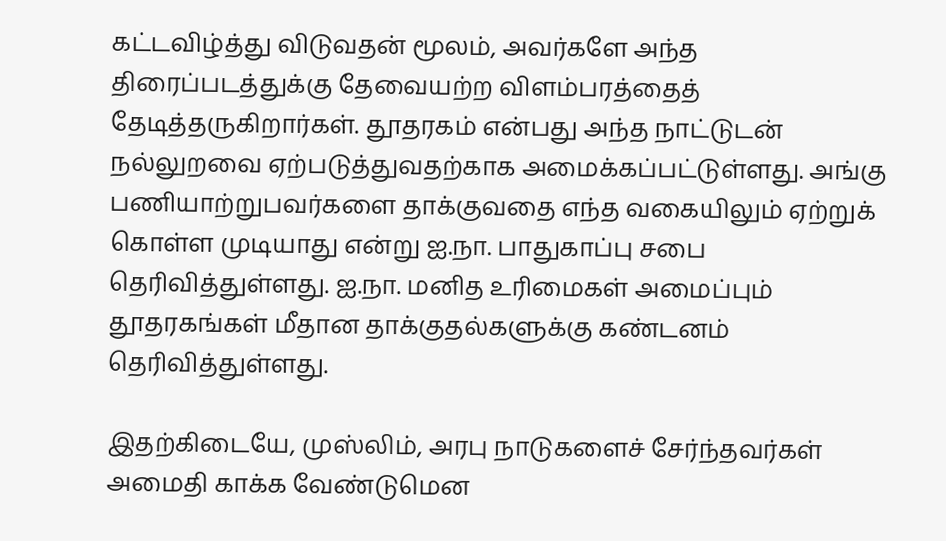கட்டவிழ்த்து விடுவதன் மூலம், அவர்களே அந்த திரைப்படத்துக்கு தேவையற்ற விளம்பரத்தைத் தேடித்தருகிறார்கள். தூதரகம் என்பது அந்த நாட்டுடன் நல்லுறவை ஏற்படுத்துவதற்காக அமைக்கப்பட்டுள்ளது. அங்கு பணியாற்றுபவர்களை தாக்குவதை எந்த வகையிலும் ஏற்றுக் கொள்ள முடியாது என்று ஐ.நா. பாதுகாப்பு சபை தெரிவித்துள்ளது. ஐ.நா. மனித உரிமைகள் அமைப்பும் தூதரகங்கள் மீதான தாக்குதல்களுக்கு கண்டனம் தெரிவித்துள்ளது.

இதற்கிடையே, முஸ்லிம், அரபு நாடுகளைச் சேர்ந்தவர்கள் அமைதி காக்க வேண்டுமென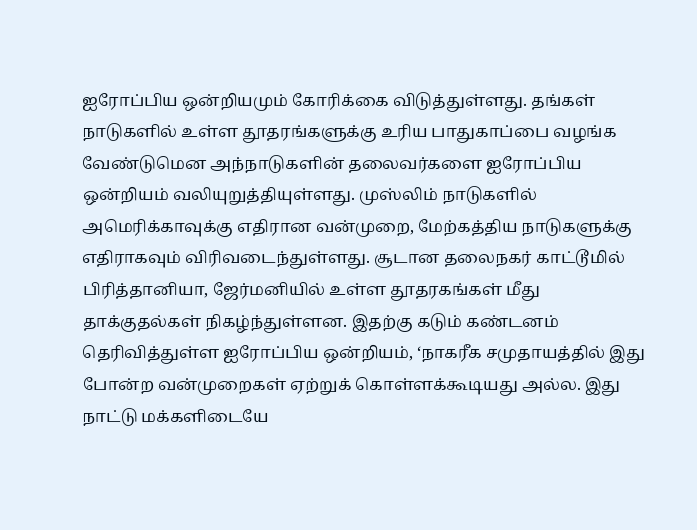ஐரோப்பிய ஒன்றியமும் கோரிக்கை விடுத்துள்ளது. தங்கள் நாடுகளில் உள்ள தூதரங்களுக்கு உரிய பாதுகாப்பை வழங்க வேண்டுமென அந்நாடுகளின் தலைவர்களை ஐரோப்பிய ஒன்றியம் வலியுறுத்தியுள்ளது. முஸ்லிம் நாடுகளில் அமெரிக்காவுக்கு எதிரான வன்முறை, மேற்கத்திய நாடுகளுக்கு எதிராகவும் விரிவடைந்துள்ளது. சூடான தலைநகர் காட்டூமில் பிரித்தானியா, ஜேர்மனியில் உள்ள தூதரகங்கள் மீது தாக்குதல்கள் நிகழ்ந்துள்ளன. இதற்கு கடும் கண்டனம் தெரிவித்துள்ள ஐரோப்பிய ஒன்றியம், ‘நாகரீக சமுதாயத்தில் இது போன்ற வன்முறைகள் ஏற்றுக் கொள்ளக்கூடியது அல்ல. இது நாட்டு மக்களிடையே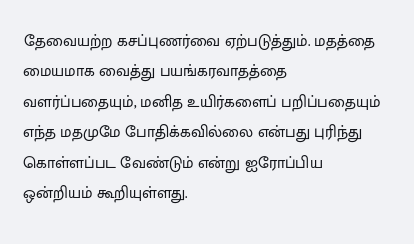தேவையற்ற கசப்புணர்வை ஏற்படுத்தும். மதத்தை மையமாக வைத்து பயங்கரவாதத்தை வளர்ப்பதையும், மனித உயிர்களைப் பறிப்பதையும் எந்த மதமுமே போதிக்கவில்லை என்பது புரிந்து கொள்ளப்பட வேண்டும் என்று ஐரோப்பிய ஒன்றியம் கூறியுள்ளது.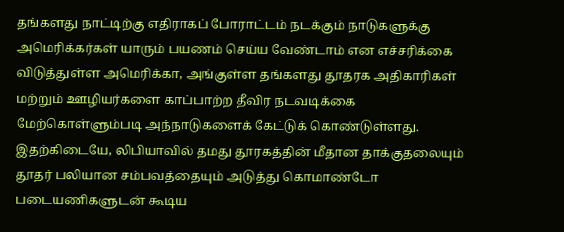தங்களது நாட்டிற்கு எதிராகப் போராட்டம் நடக்கும் நாடுகளுக்கு அமெரிக்கர்கள் யாரும் பயணம் செய்ய வேண்டாம் என எச்சரிக்கை விடுத்துள்ள அமெரிக்கா, அங்குள்ள தங்களது தூதரக அதிகாரிகள் மற்றும் ஊழியர்களை காப்பாற்ற தீவிர நடவடிக்கை மேற்கொள்ளும்படி அந்நாடுகளைக் கேட்டுக் கொண்டுள்ளது. இதற்கிடையே, லிபியாவில் தமது தூரகத்தின் மீதான தாக்குதலையும் தூதர் பலியான சம்பவத்தையும் அடுத்து கொமாண்டோ படையணிகளுடன் கூடிய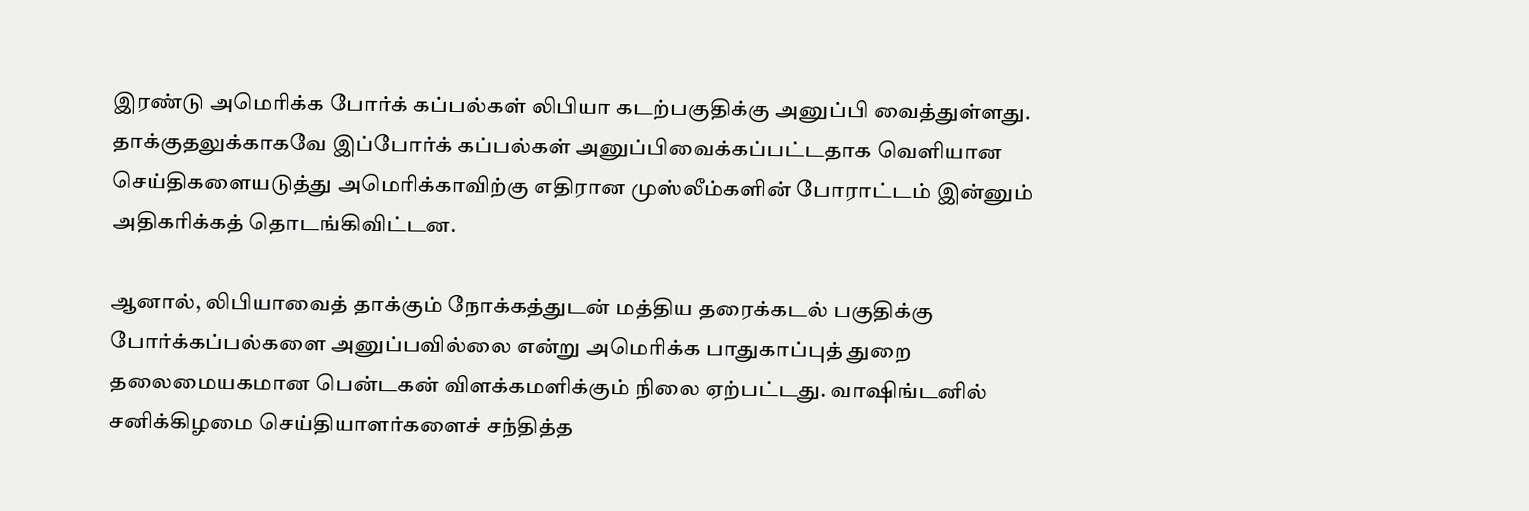இரண்டு அமெரிக்க போர்க் கப்பல்கள் லிபியா கடற்பகுதிக்கு அனுப்பி வைத்துள்ளது. தாக்குதலுக்காகவே இப்போர்க் கப்பல்கள் அனுப்பிவைக்கப்பட்டதாக வெளியான செய்திகளையடுத்து அமெரிக்காவிற்கு எதிரான முஸ்லீம்களின் போராட்டம் இன்னும் அதிகரிக்கத் தொடங்கிவிட்டன.

ஆனால், லிபியாவைத் தாக்கும் நோக்கத்துடன் மத்திய தரைக்கடல் பகுதிக்கு போர்க்கப்பல்களை அனுப்பவில்லை என்று அமெரிக்க பாதுகாப்புத் துறை தலைமையகமான பென்டகன் விளக்கமளிக்கும் நிலை ஏற்பட்டது. வாஷிங்டனில் சனிக்கிழமை செய்தியாளர்களைச் சந்தித்த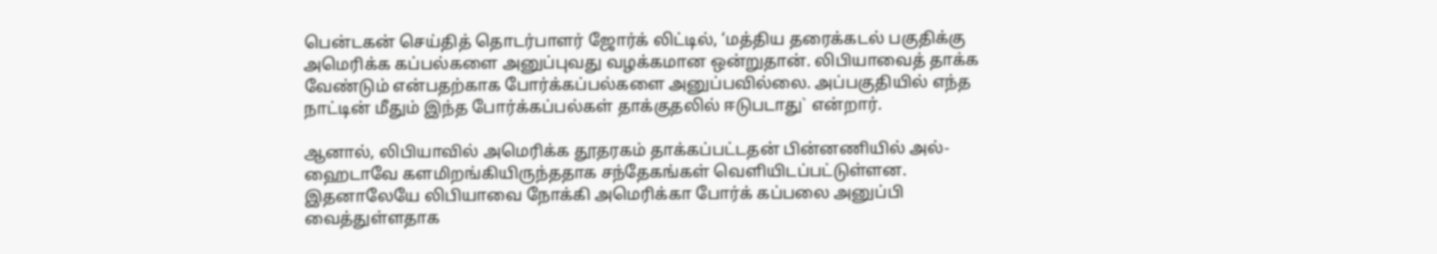பென்டகன் செய்தித் தொடர்பாளர் ஜோர்க் லிட்டில், ‘மத்திய தரைக்கடல் பகுதிக்கு அமெரிக்க கப்பல்களை அனுப்புவது வழக்கமான ஒன்றுதான். லிபியாவைத் தாக்க வேண்டும் என்பதற்காக போர்க்கப்பல்களை அனுப்பவில்லை. அப்பகுதியில் எந்த நாட்டின் மீதும் இந்த போர்க்கப்பல்கள் தாக்குதலில் ஈடுபடாது` என்றார்.

ஆனால், லிபியாவில் அமெரிக்க தூதரகம் தாக்கப்பட்டதன் பின்னணியில் அல்-ஹைடாவே களமிறங்கியிருந்ததாக சந்தேகங்கள் வெளியிடப்பட்டுள்ளன. இதனாலேயே லிபியாவை நோக்கி அமெரிக்கா போர்க் கப்பலை அனுப்பி வைத்துள்ளதாக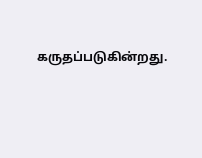கருதப்படுகின்றது.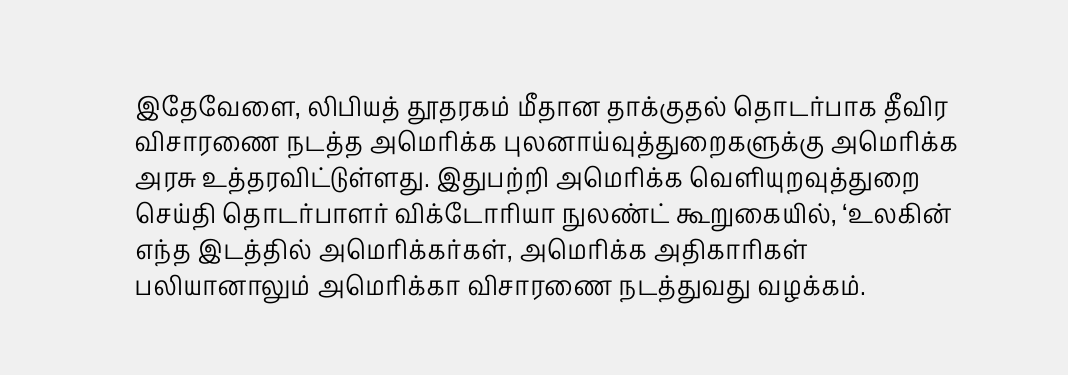இதேவேளை, லிபியத் தூதரகம் மீதான தாக்குதல் தொடர்பாக தீவிர விசாரணை நடத்த அமெரிக்க புலனாய்வுத்துறைகளுக்கு அமெரிக்க அரசு உத்தரவிட்டுள்ளது. இதுபற்றி அமெரிக்க வெளியுறவுத்துறை செய்தி தொடர்பாளர் விக்டோரியா நுலண்ட் கூறுகையில், ‘உலகின் எந்த இடத்தில் அமெரிக்கர்கள், அமெரிக்க அதிகாரிகள் பலியானாலும் அமெரிக்கா விசாரணை நடத்துவது வழக்கம்.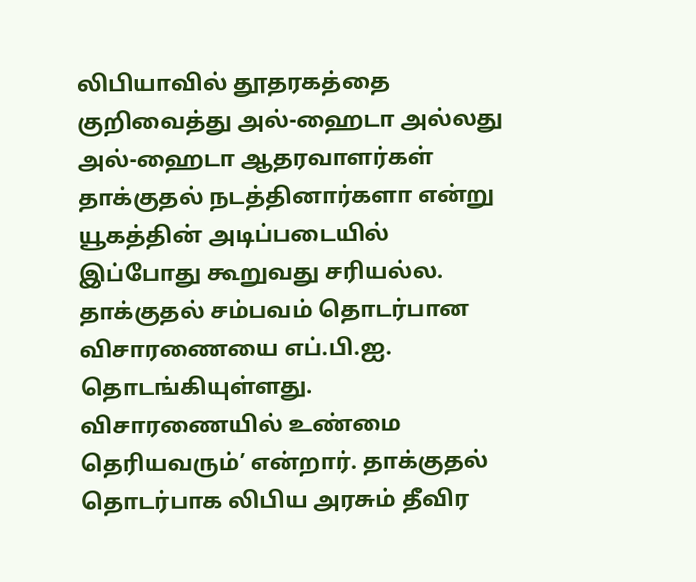லிபியாவில் தூதரகத்தை குறிவைத்து அல்-ஹைடா அல்லது அல்-ஹைடா ஆதரவாளர்கள் தாக்குதல் நடத்தினார்களா என்று யூகத்தின் அடிப்படையில் இப்போது கூறுவது சரியல்ல. தாக்குதல் சம்பவம் தொடர்பான விசாரணையை எப்.பி.ஐ. தொடங்கியுள்ளது. விசாரணையில் உண்மை தெரியவரும்’ என்றார். தாக்குதல் தொடர்பாக லிபிய அரசும் தீவிர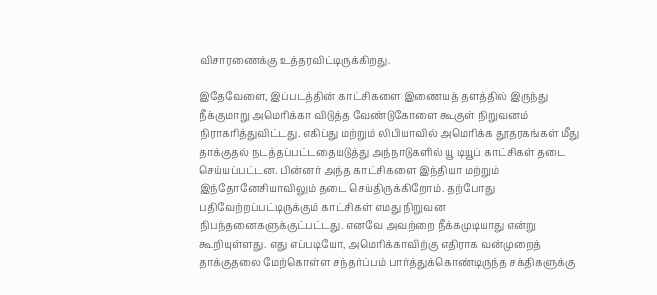விசாரணைக்கு உத்தரவிட்டிருக்கிறது.

இதேவேளை, இப்படத்தின் காட்சிகளை இணையத் தளத்தில் இருந்து நீக்குமாறு அமெரிக்கா விடுத்த வேண்டுகோளை கூகுள் நிறுவனம் நிராகரித்துவிட்டது. எகிப்து மற்றும் லிபியாவில் அமெரிக்க தூதரகங்கள் மீது தாக்குதல் நடத்தப்பட்டதையடுத்து அந்நாடுகளில் யூ டியூப் காட்சிகள் தடை செய்யப்பட்டன. பின்னர் அந்த காட்சிகளை இந்தியா மற்றும் இந்தோனேசியாவிலும் தடை செய்திருக்கிறோம். தற்போது பதிவேற்றப்பட்டிருக்கும் காட்சிகள் எமது நிறுவன நிபந்தனைகளுக்குட்பட்டது. எனவே அவற்றை நீக்கமுடியாது என்று கூறியுள்ளது. எது எப்படியோ, அமெரிக்காவிற்கு எதிராக வன்முறைத் தாக்குதலை மேற்கொள்ள சந்தர்ப்பம் பார்த்துக்கொண்டிருந்த சக்திகளுக்கு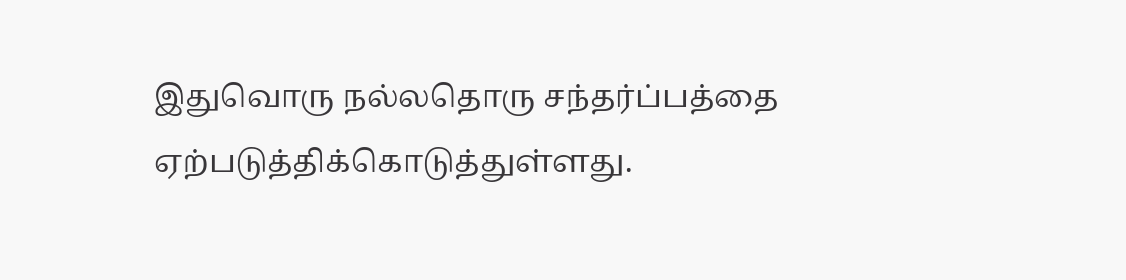இதுவொரு நல்லதொரு சந்தர்ப்பத்தை ஏற்படுத்திக்கொடுத்துள்ளது.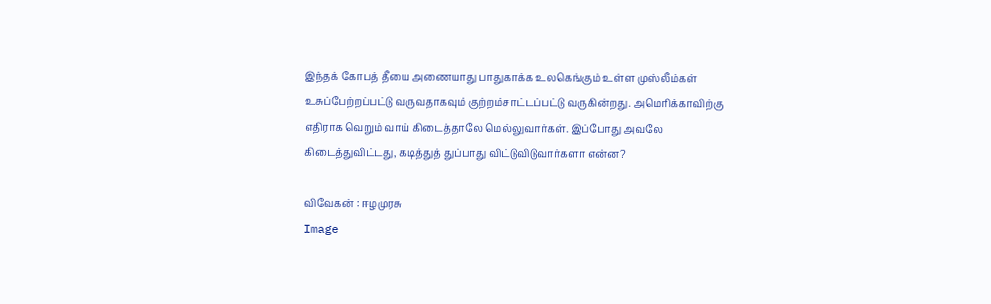இந்தக் கோபத் தீயை அணையாது பாதுகாக்க உலகெங்கும் உள்ள முஸ்லீம்கள் உசுப்பேற்றப்பட்டு வருவதாகவும் குற்றம்சாட்டப்பட்டு வருகின்றது. அமெரிக்காவிற்கு எதிராக வெறும் வாய் கிடைத்தாலே மெல்லுவார்கள். இப்போது அவலே கிடைத்துவிட்டது, கடித்துத் துப்பாது விட்டுவிடுவார்களா என்ன?

விவேகன் : ஈழமுரசு
Image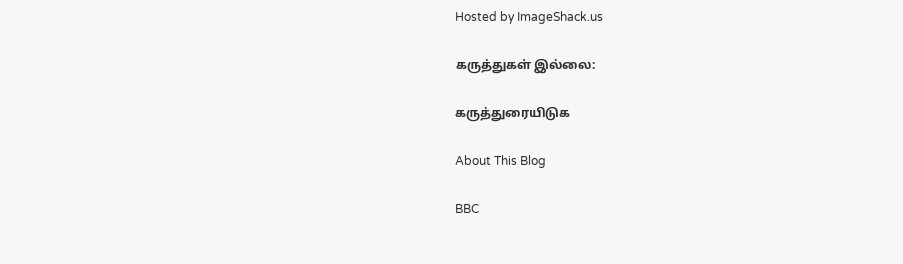Hosted by ImageShack.us

கருத்துகள் இல்லை:

கருத்துரையிடுக

About This Blog

BBC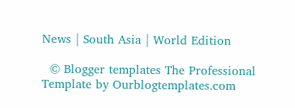News | South Asia | World Edition

  © Blogger templates The Professional Template by Ourblogtemplates.com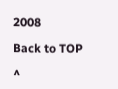2008

Back to TOP

^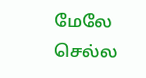மேலே செல்ல